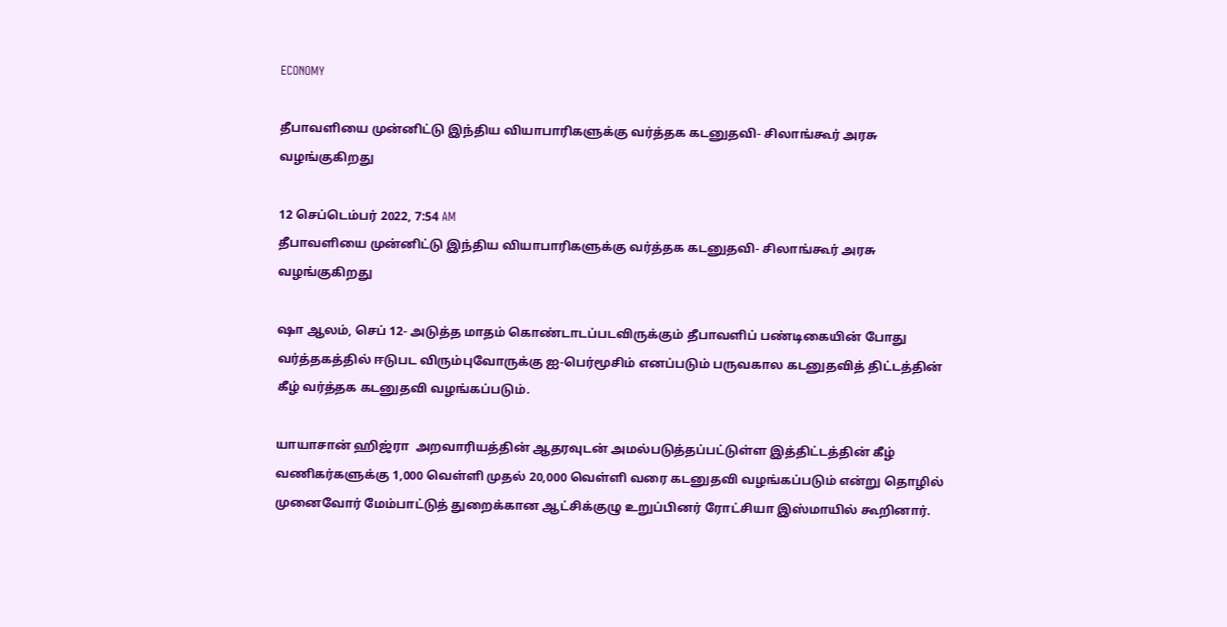ECONOMY

தீபாவளியை முன்னிட்டு இந்திய வியாபாரிகளுக்கு வர்த்தக கடனுதவி- சிலாங்கூர் அரசு வழங்குகிறது

12 செப்டெம்பர் 2022, 7:54 AM
தீபாவளியை முன்னிட்டு இந்திய வியாபாரிகளுக்கு வர்த்தக கடனுதவி- சிலாங்கூர் அரசு வழங்குகிறது

ஷா ஆலம், செப் 12- அடுத்த மாதம் கொண்டாடப்படவிருக்கும் தீபாவளிப் பண்டிகையின் போது வர்த்தகத்தில் ஈடுபட விரும்புவோருக்கு ஐ-பெர்மூசிம் எனப்படும் பருவகால கடனுதவித் திட்டத்தின் கீழ் வர்த்தக கடனுதவி வழங்கப்படும்.

யாயாசான் ஹிஜ்ரா  அறவாரியத்தின் ஆதரவுடன் அமல்படுத்தப்பட்டுள்ள இத்திட்டத்தின் கீழ்  வணிகர்களுக்கு 1,000 வெள்ளி முதல் 20,000 வெள்ளி வரை கடனுதவி வழங்கப்படும் என்று தொழில் முனைவோர் மேம்பாட்டுத் துறைக்கான ஆட்சிக்குழு உறுப்பினர் ரோட்சியா இஸ்மாயில் கூறினார்.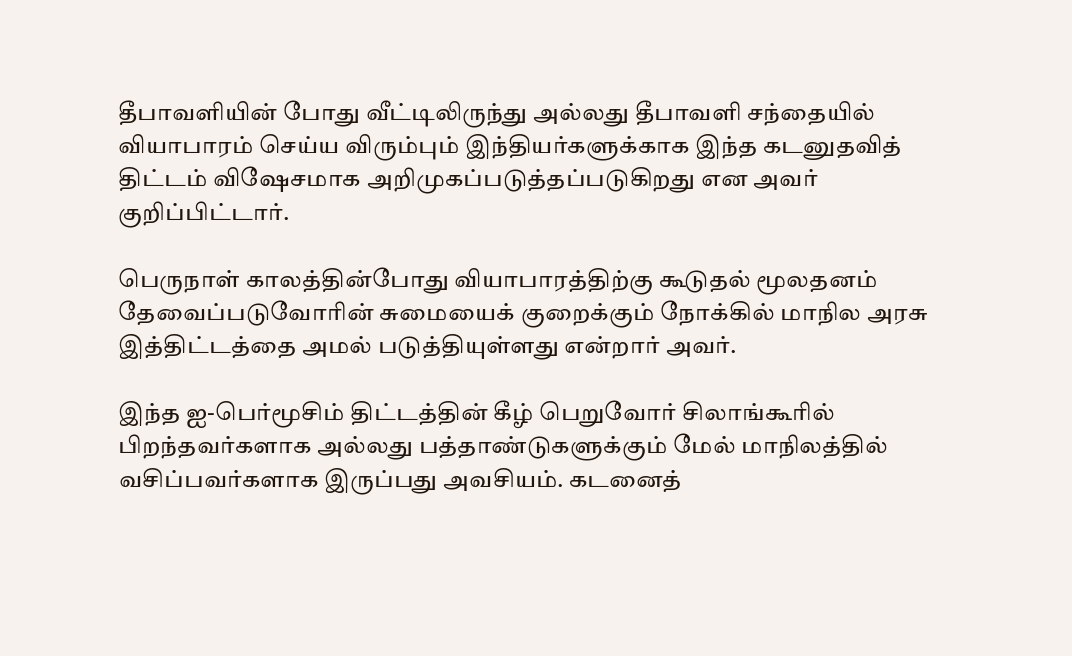தீபாவளியின் போது வீட்டிலிருந்து அல்லது தீபாவளி சந்தையில் வியாபாரம் செய்ய விரும்பும் இந்தியர்களுக்காக இந்த கடனுதவித் திட்டம் விஷேசமாக அறிமுகப்படுத்தப்படுகிறது என அவர் குறிப்பிட்டார்.

பெருநாள் காலத்தின்போது வியாபாரத்திற்கு கூடுதல் மூலதனம் தேவைப்படுவோரின் சுமையைக் குறைக்கும் நோக்கில் மாநில அரசு இத்திட்டத்தை அமல் படுத்தியுள்ளது என்றார் அவர்.

இந்த ஐ-பெர்மூசிம் திட்டத்தின் கீழ் பெறுவோர் சிலாங்கூரில் பிறந்தவர்களாக அல்லது பத்தாண்டுகளுக்கும் மேல் மாநிலத்தில் வசிப்பவர்களாக இருப்பது அவசியம். கடனைத்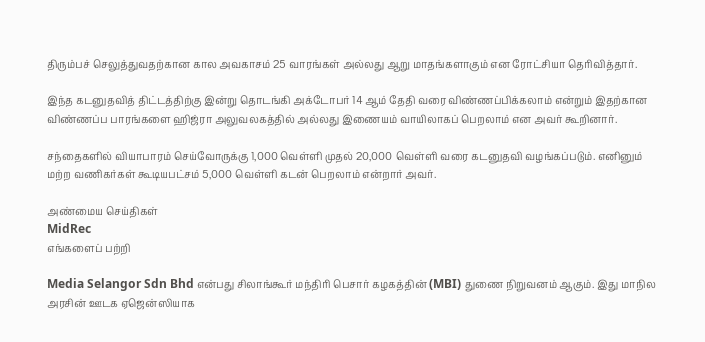திரும்பச் செலுத்துவதற்கான கால அவகாசம் 25 வாரங்கள் அல்லது ஆறு மாதங்களாகும் என ரோட்சியா தெரிவித்தார்.

இந்த கடனுதவித் திட்டத்திற்கு இன்று தொடங்கி அக்டோபர் 14 ஆம் தேதி வரை விண்ணப்பிக்கலாம் என்றும் இதற்கான விண்ணப்ப பாரங்களை ஹிஜ்ரா அலுவலகத்தில் அல்லது இணையம் வாயிலாகப் பெறலாம் என அவர் கூறினார்.

சந்தைகளில் வியாபாரம் செய்வோருக்கு 1,000 வெள்ளி முதல் 20,000 வெள்ளி வரை கடனுதவி வழங்கப்படும். எனினும் மற்ற வணிகர்கள் கூடியபட்சம் 5,000 வெள்ளி கடன் பெறலாம் என்றார் அவர்.

அண்மைய செய்திகள்
MidRec
எங்களைப் பற்றி

Media Selangor Sdn Bhd என்பது சிலாங்கூர் மந்திரி பெசார் கழகத்தின் (MBI) துணை நிறுவனம் ஆகும். இது மாநில அரசின் ஊடக ஏஜென்ஸியாக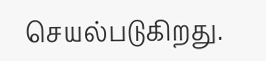செயல்படுகிறது.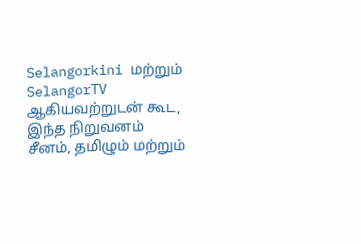Selangorkini மற்றும் SelangorTV ஆகியவற்றுடன் கூட, இந்த நிறுவனம் சீனம், தமிழும் மற்றும்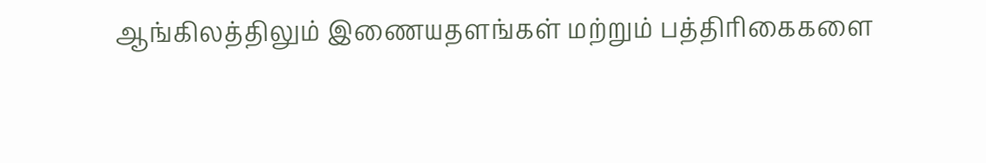ஆங்கிலத்திலும் இணையதளங்கள் மற்றும் பத்திரிகைகளை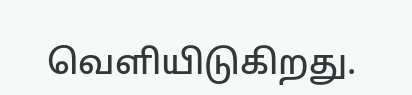வெளியிடுகிறது.